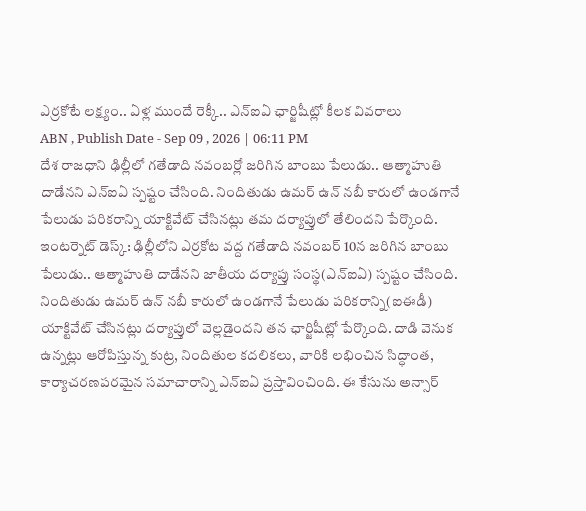ఎర్రకోటే లక్ష్యం.. ఏళ్ల ముందే రెక్కీ.. ఎన్ఐఏ ఛార్జిషీట్లో కీలక వివరాలు
ABN , Publish Date - Sep 09 , 2026 | 06:11 PM
దేశ రాజధాని ఢిల్లీలో గతేడాది నవంబర్లో జరిగిన బాంబు పేలుడు.. ఆత్మాహుతి దాడేనని ఎన్ఐఏ స్పష్టం చేసింది. నిందితుడు ఉమర్ ఉన్ నబీ కారులో ఉండగానే పేలుడు పరికరాన్ని యాక్టివేట్ చేసినట్లు తమ దర్యాప్తులో తేలిందని పేర్కొంది.
ఇంటర్నెట్ డెస్క్: ఢిల్లీలోని ఎర్రకోట వద్ద గతేడాది నవంబర్ 10న జరిగిన బాంబు పేలుడు.. ఆత్మాహుతి దాడేనని జాతీయ దర్యాప్తు సంస్థ(ఎన్ఐఏ) స్పష్టం చేసింది. నిందితుడు ఉమర్ ఉన్ నబీ కారులో ఉండగానే పేలుడు పరికరాన్ని(ఐఈడీ) యాక్టివేట్ చేసినట్లు దర్యాప్తులో వెల్లడైందని తన ఛార్జిషీట్లో పేర్కొంది. దాడి వెనుక ఉన్నట్లు ఆరోపిస్తున్న కుట్ర, నిందితుల కదలికలు, వారికి లభించిన సిద్ధాంత, కార్యాచరణపరమైన సమాచారాన్ని ఎన్ఐఏ ప్రస్తావించింది. ఈ కేసును అన్సార్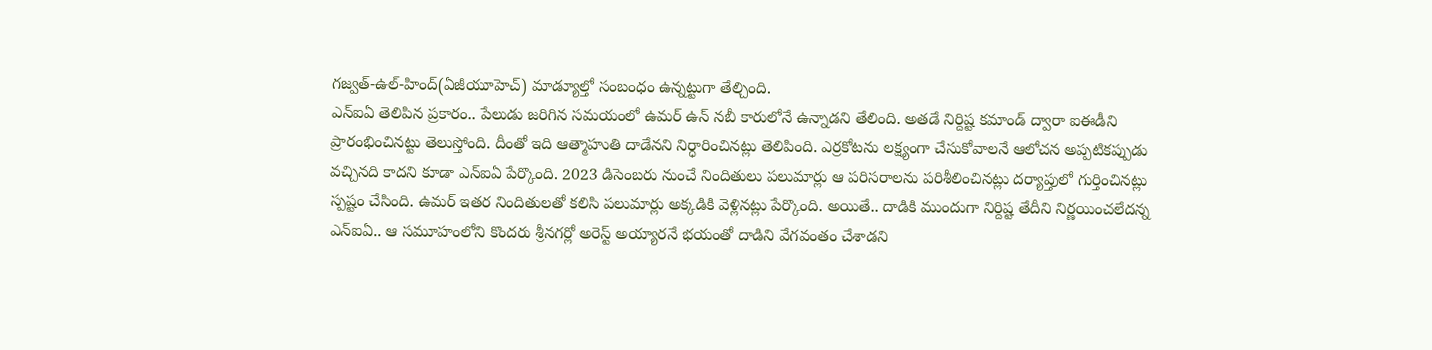గజ్వత్-ఉల్-హింద్(ఏజీయూహెచ్) మాడ్యూల్తో సంబంధం ఉన్నట్టుగా తేల్చింది.
ఎన్ఐఏ తెలిపిన ప్రకారం.. పేలుడు జరిగిన సమయంలో ఉమర్ ఉన్ నబీ కారులోనే ఉన్నాడని తేలింది. అతడే నిర్దిష్ట కమాండ్ ద్వారా ఐఈడీని ప్రారంభించినట్టు తెలుస్తోంది. దీంతో ఇది ఆత్మాహుతి దాడేనని నిర్ధారించినట్లు తెలిపింది. ఎర్రకోటను లక్ష్యంగా చేసుకోవాలనే ఆలోచన అప్పటికప్పుడు వచ్చినది కాదని కూడా ఎన్ఐఏ పేర్కొంది. 2023 డిసెంబరు నుంచే నిందితులు పలుమార్లు ఆ పరిసరాలను పరిశీలించినట్లు దర్యాప్తులో గుర్తించినట్లు స్పష్టం చేసింది. ఉమర్ ఇతర నిందితులతో కలిసి పలుమార్లు అక్కడికి వెళ్లినట్లు పేర్కొంది. అయితే.. దాడికి ముందుగా నిర్దిష్ట తేదీని నిర్ణయించలేదన్న ఎన్ఐఏ.. ఆ సమూహంలోని కొందరు శ్రీనగర్లో అరెస్ట్ అయ్యారనే భయంతో దాడిని వేగవంతం చేశాడని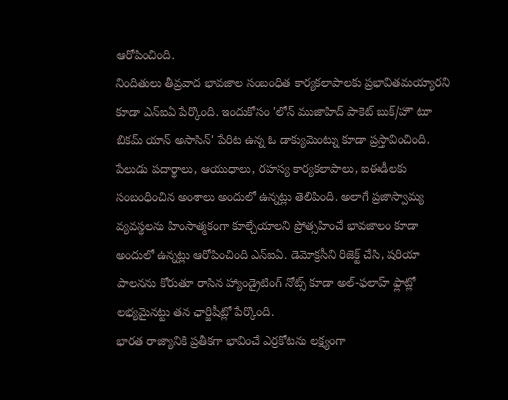ఆరోపించింది.
నిందితులు తీవ్రవాద భావజాల సంబంధిత కార్యకలాపాలకు ప్రభావితమయ్యారని కూడా ఎన్ఐఏ పేర్కొంది. ఇందుకోసం 'లోన్ ముజాహిద్ పాకెట్ బుక్/హౌ టూ బికమ్ యాన్ అసాసిన్' పేరిట ఉన్న ఓ డాక్యుమెంట్ను కూడా ప్రస్తావించింది. పేలుడు పదార్థాలు, ఆయుధాలు, రహస్య కార్యకలాపాలు, ఐఈడీలకు సంబంధించిన అంశాలు అందులో ఉన్నట్లు తెలిపింది. అలాగే ప్రజాస్వామ్య వ్యవస్థలను హింసాత్మకంగా కూల్చేయాలని ప్రోత్సహించే భావజాలం కూడా అందులో ఉన్నట్లు ఆరోపించింది ఎన్ఐఏ. డెమోక్రసీని రిజెక్ట్ చేసి, షరియా పాలనను కోరుతూ రాసిన హ్యాండ్రైటింగ్ నోట్స్ కూడా అల్-ఫలాహ్ ఫ్లాట్లో లభ్యమైనట్టు తన ఛార్జిషీట్లో పేర్కొంది.
భారత రాజ్యానికి ప్రతీకగా భావించే ఎర్రకోటను లక్ష్యంగా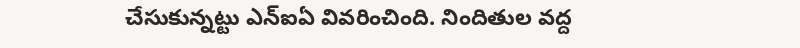చేసుకున్నట్టు ఎన్ఐఏ వివరించింది. నిందితుల వద్ద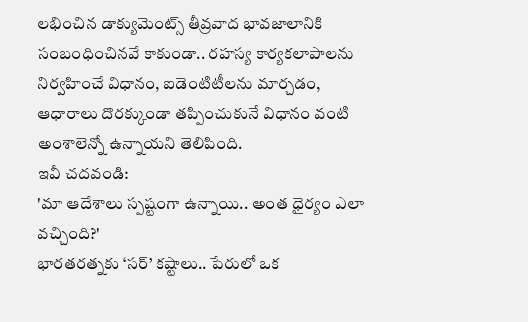లభించిన డాక్యుమెంట్స్ తీవ్రవాద భావజాలానికి సంబంధించినవే కాకుండా.. రహస్య కార్యకలాపాలను నిర్వహించే విధానం, ఐడెంటిటీలను మార్చడం, ఆధారాలు దొరక్కుండా తప్పించుకునే విధానం వంటి అంశాలెన్నో ఉన్నాయని తెలిపింది.
ఇవీ చదవండి:
'మా ఆదేశాలు స్పష్టంగా ఉన్నాయి.. అంత ధైర్యం ఎలా వచ్చింది?'
భారతరత్నకు ‘సర్’ కష్టాలు.. పేరులో ఒక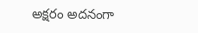అక్షరం అదనంగా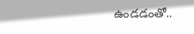ఉండడంతో..